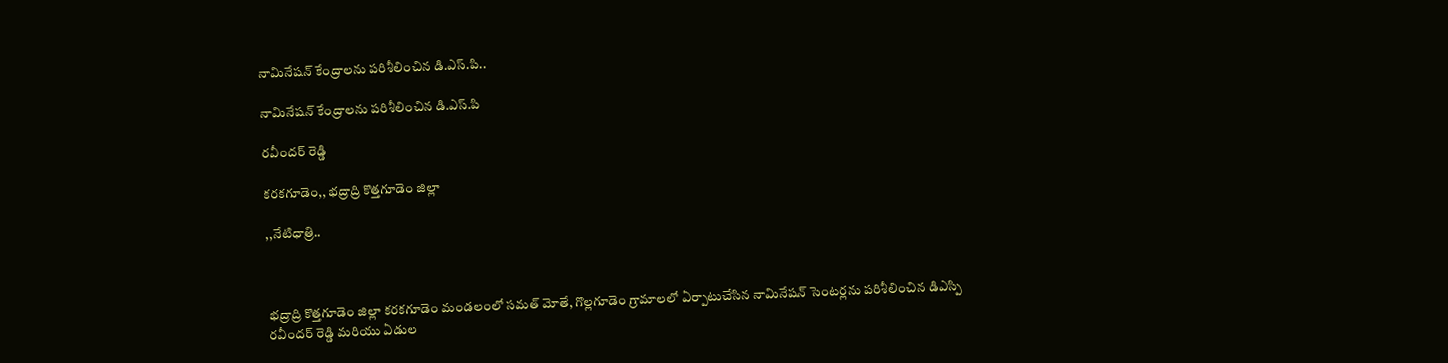నామినేషన్ కేంద్రాలను పరిశీలించిన డి.ఎస్.పి..

నామినేషన్ కేంద్రాలను పరిశీలించిన డి.ఎస్.పి

రవీందర్ రెడ్డి

కరకగూడెం,, భద్రాద్రి కొత్తగూడెం జిల్లా

,,నేటిధాత్రి..



భద్రాద్రి కొత్తగూడెం జిల్లా కరకగూడెం మండలంలో సమత్ మోతే, గొల్లగూడెం గ్రామాలలో ఏర్పాటుచేసిన నామినేషన్ సెంటర్లను పరిశీలించిన డిఎస్పి రవీందర్ రెడ్డి మరియు ఏడుల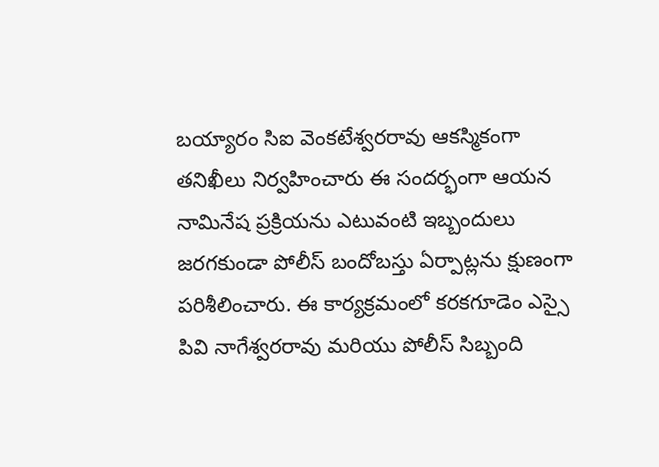బయ్యారం సిఐ వెంకటేశ్వరరావు ఆకస్మికంగా తనిఖీలు నిర్వహించారు ఈ సందర్భంగా ఆయన నామినేష ప్రక్రియను ఎటువంటి ఇబ్బందులు జరగకుండా పోలీస్ బందోబస్తు ఏర్పాట్లను క్షుణంగా పరిశీలించారు. ఈ కార్యక్రమంలో కరకగూడెం ఎస్సై పివి నాగేశ్వరరావు మరియు పోలీస్ సిబ్బంది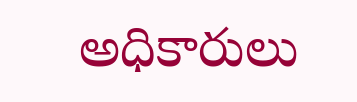అధికారులు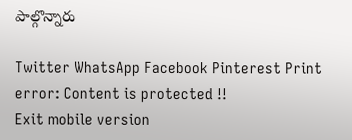పాల్గొన్నారు

Twitter WhatsApp Facebook Pinterest Print
error: Content is protected !!
Exit mobile version